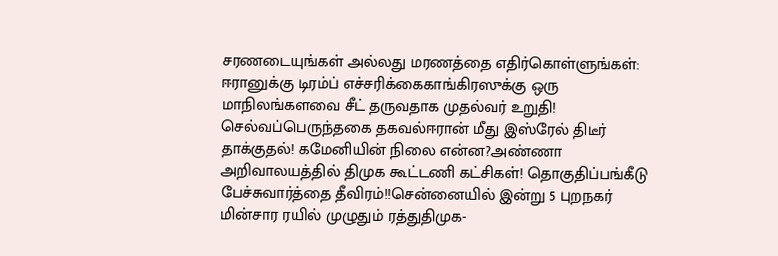சரணடையுங்கள் அல்லது மரணத்தை எதிர்கொள்ளுங்கள்: ஈரானுக்கு டிரம்ப் எச்சரிக்கைகாங்கிரஸுக்கு ஒரு மாநிலங்களவை சீட் தருவதாக முதல்வர் உறுதி! செல்வப்பெருந்தகை தகவல்ஈரான் மீது இஸ்ரேல் திடீர் தாக்குதல்! கமேனியின் நிலை என்ன?அண்ணா அறிவாலயத்தில் திமுக கூட்டணி கட்சிகள்! தொகுதிப்பங்கீடு பேச்சுவார்த்தை தீவிரம்!!சென்னையில் இன்று 5 புறநகர் மின்சார ரயில் முழுதும் ரத்துதிமுக-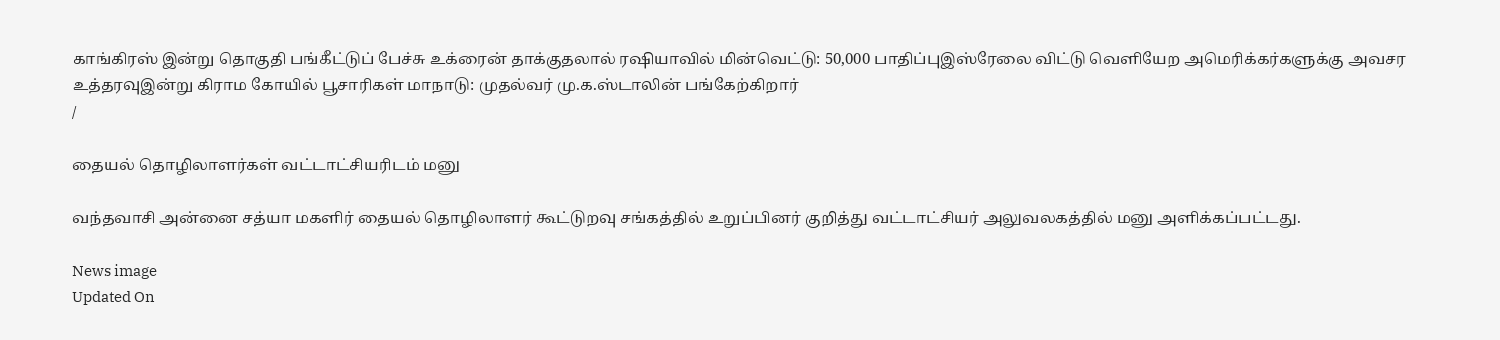காங்கிரஸ் இன்று தொகுதி பங்கீட்டுப் பேச்சு உக்ரைன் தாக்குதலால் ரஷியாவில் மின்வெட்டு: 50,000 பாதிப்புஇஸ்ரேலை விட்டு வெளியேற அமெரிக்கர்களுக்கு அவசர உத்தரவுஇன்று கிராம கோயில் பூசாரிகள் மாநாடு: முதல்வர் மு.க.ஸ்டாலின் பங்கேற்கிறார்
/

தையல் தொழிலாளர்கள் வட்டாட்சியரிடம் மனு

வந்தவாசி அன்னை சத்யா மகளிர் தையல் தொழிலாளர் கூட்டுறவு சங்கத்தில் உறுப்பினர் குறித்து வட்டாட்சியர் அலுவலகத்தில் மனு அளிக்கப்பட்டது.

News image
Updated On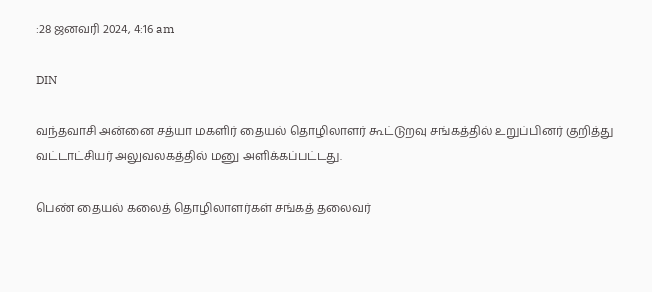:28 ஜனவரி 2024, 4:16 am

DIN

வந்தவாசி அன்னை சத்யா மகளிர் தையல் தொழிலாளர் கூட்டுறவு சங்கத்தில் உறுப்பினர் குறித்து வட்டாட்சியர் அலுவலகத்தில் மனு அளிக்கப்பட்டது.

பெண் தையல் கலைத் தொழிலாளர்கள் சங்கத் தலைவர்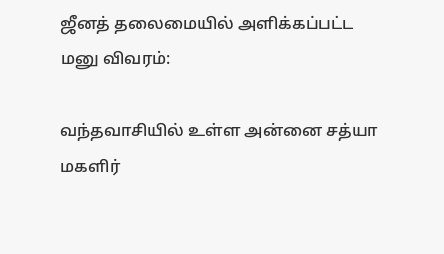ஜீனத் தலைமையில் அளிக்கப்பட்ட மனு விவரம்:

வந்தவாசியில் உள்ள அன்னை சத்யா மகளிர்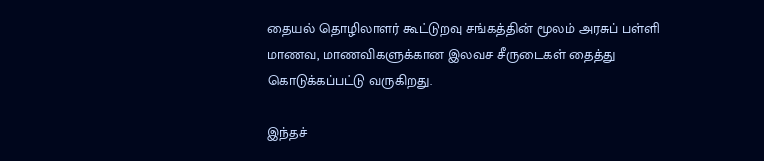தையல் தொழிலாளர் கூட்டுறவு சங்கத்தின் மூலம் அரசுப் பள்ளி மாணவ, மாணவிகளுக்கான இலவச சீருடைகள் தைத்து கொடுக்கப்பட்டு வருகிறது.

இந்தச்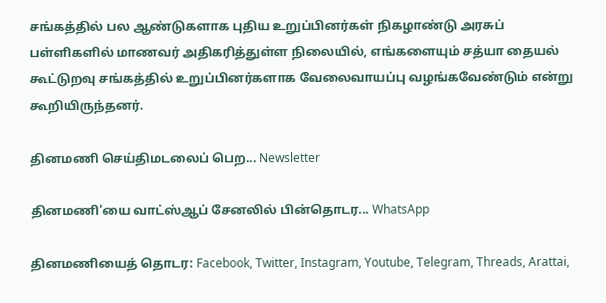சங்கத்தில் பல ஆண்டுகளாக புதிய உறுப்பினர்கள் நிகழாண்டு அரசுப் பள்ளிகளில் மாணவர் அதிகரித்துள்ள நிலையில், எங்களையும் சத்யா தையல் கூட்டுறவு சங்கத்தில் உறுப்பினர்களாக வேலைவாயப்பு வழங்கவேண்டும் என்று கூறியிருந்தனர்.

தினமணி செய்திமடலைப் பெற... Newsletter

தினமணி'யை வாட்ஸ்ஆப் சேனலில் பின்தொடர... WhatsApp

தினமணியைத் தொடர: Facebook, Twitter, Instagram, Youtube, Telegram, Threads, Arattai,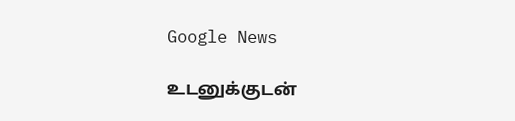Google News

உடனுக்குடன்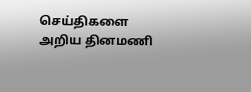செய்திகளை அறிய தினமணி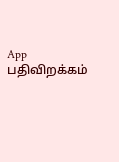App பதிவிறக்கம்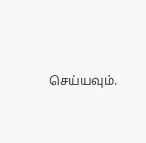செய்யவும்.